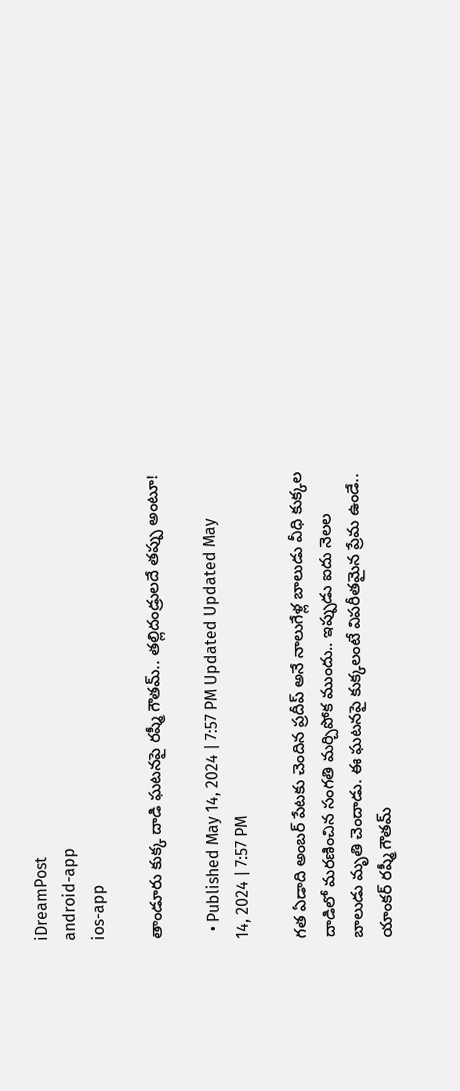iDreamPost
android-app
ios-app

తాండూరు కుక్క దాడి ఘటనపై రష్మీ గౌతమ్.. తల్లిదండ్రులదే తప్పు అంటూ!

  • Published May 14, 2024 | 7:57 PM Updated Updated May 14, 2024 | 7:57 PM

గత ఏడాది అంబర్ పేటకు చెందిన ప్రదీప్ అనే నాలుగేళ్ల బాలుడు వీధి కుక్కల దాడిలో మరణించిన సంగతి మర్చిపోక ముందు.. ఇప్పుడు ఐదు నెలల బాలుడు మృతి చెందాడు. ఈ ఘటనపై కుక్కలంటే విపరీతమైన ప్రేమ ఉండే.. యాంకర్ రష్మీ గౌతమ్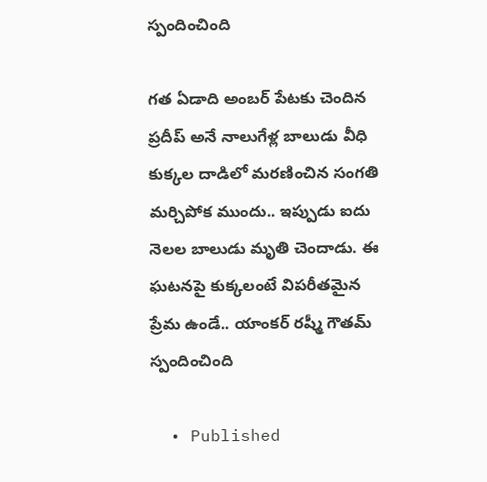స్పందించింది

గత ఏడాది అంబర్ పేటకు చెందిన ప్రదీప్ అనే నాలుగేళ్ల బాలుడు వీధి కుక్కల దాడిలో మరణించిన సంగతి మర్చిపోక ముందు.. ఇప్పుడు ఐదు నెలల బాలుడు మృతి చెందాడు. ఈ ఘటనపై కుక్కలంటే విపరీతమైన ప్రేమ ఉండే.. యాంకర్ రష్మీ గౌతమ్ స్పందించింది

  • Published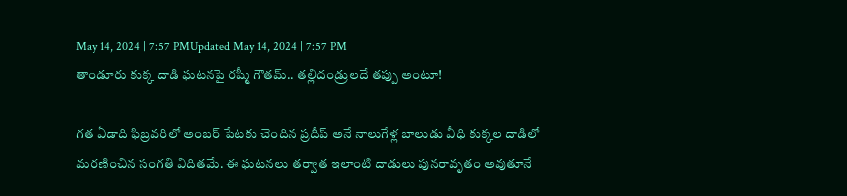May 14, 2024 | 7:57 PMUpdated May 14, 2024 | 7:57 PM
తాండూరు కుక్క దాడి ఘటనపై రష్మీ గౌతమ్.. తల్లిదండ్రులదే తప్పు అంటూ!

గత ఏడాది ఫిబ్రవరిలో అంబర్ పేటకు చెందిన ప్రదీప్ అనే నాలుగేళ్ల బాలుడు వీధి కుక్కల దాడిలో మరణించిన సంగతి విదితమే. ఈ ఘటనలు తర్వాత ఇలాంటి దాడులు పునరావృతం అవుతూనే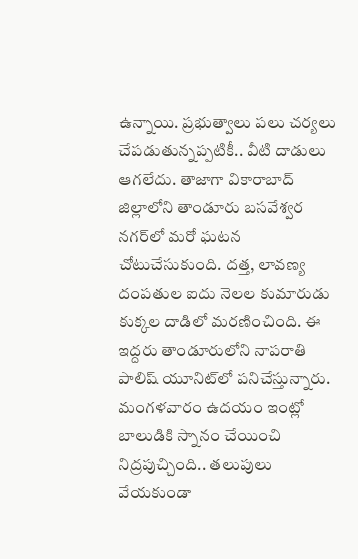ఉన్నాయి. ప్రభుత్వాలు పలు చర్యలు చేపడుతున్నప్పటికీ.. వీటి దాడులు ఆగలేదు. తాజాగా వికారాబాద్‌ జిల్లాలోని తాండూరు బసవేశ్వర నగర్‌లో మరో ఘటన చోటుచేసుకుంది. దత్త, లావణ్య దంపతుల ఐదు నెలల కుమారుడు కుక్కల దాడిలో మరణించింది. ఈ ఇద్దరు తాండూరులోని నాపరాతి పాలిష్ యూనిట్‌లో పనిచేస్తున్నారు. మంగళవారం ఉదయం ఇంట్లో బాలుడికి స్నానం చేయించి నిద్రపుచ్చింది.. తలుపులు వేయకుండా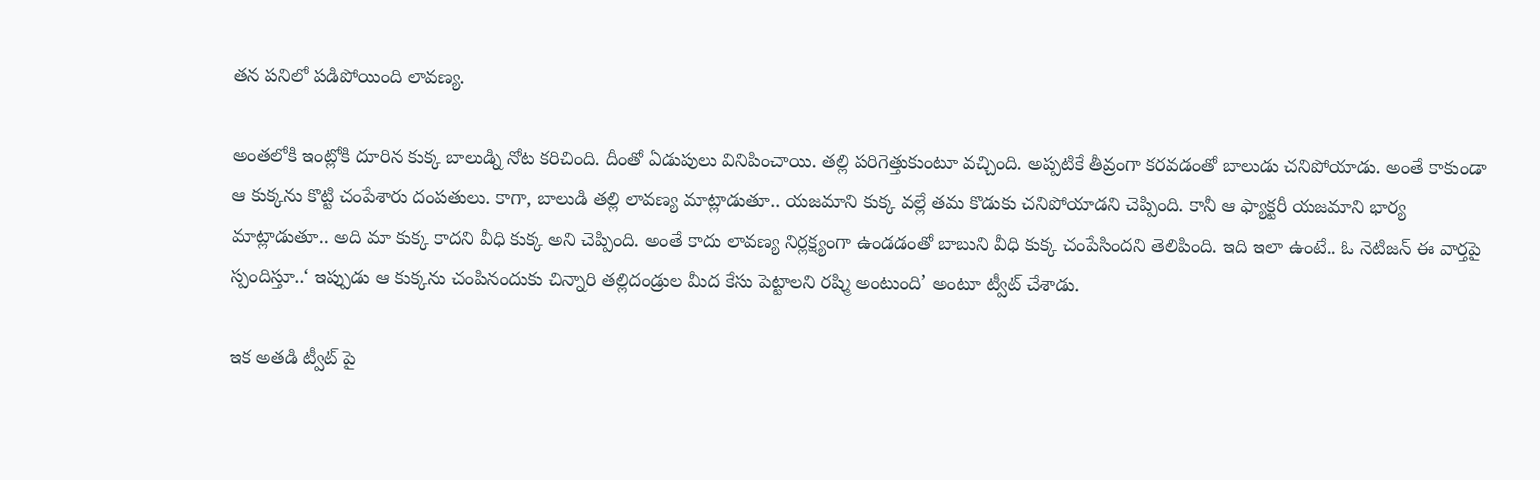తన పనిలో పడిపోయింది లావణ్య.

అంతలోకి ఇంట్లోకి దూరిన కుక్క బాలుడ్ని నోట కరిచింది. దీంతో ఏడుపులు వినిపించాయి. తల్లి పరిగెత్తుకుంటూ వచ్చింది. అప్పటికే తీవ్రంగా కరవడంతో బాలుడు చనిపోయాడు. అంతే కాకుండా ఆ కుక్కను కొట్టి చంపేశారు దంపతులు. కాగా, బాలుడి తల్లి లావణ్య మాట్లాడుతూ.. యజమాని కుక్క వల్లే తమ కొడుకు చనిపోయాడని చెప్పింది. కానీ ఆ ఫ్యాక్టరీ యజమాని భార్య మాట్లాడుతూ.. అది మా కుక్క కాదని వీధి కుక్క అని చెప్పింది. అంతే కాదు లావణ్య నిర్లక్ష్యంగా ఉండడంతో బాబుని వీధి కుక్క చంపేసిందని తెలిపింది. ఇది ఇలా ఉంటే.. ఓ నెటిజన్ ఈ వార్తపై స్పందిస్తూ..‘ ఇప్పుడు ఆ కుక్కను చంపినందుకు చిన్నారి తల్లిదండ్రుల మీద కేసు పెట్టాలని రష్మి అంటుంది’ అంటూ ట్వీట్ చేశాడు.

ఇక అతడి ట్వీట్ పై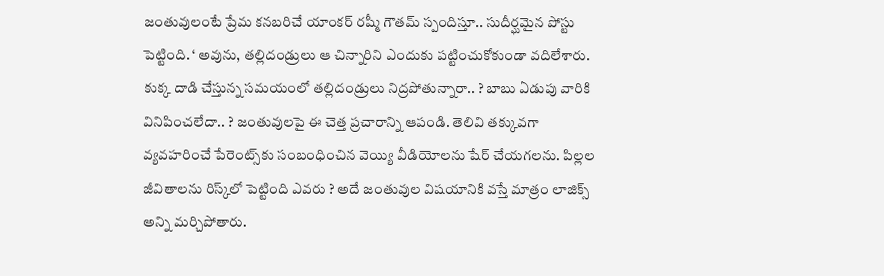జంతువులంటే ప్రేమ కనబరిచే యాంకర్ రష్మీ గౌతమ్ స్పందిస్తూ.. సుదీర్ఘమైన పోస్టు పెట్టింది. ‘ అవును, తల్లిదండ్రులు ఆ చిన్నారిని ఎందుకు పట్టించుకోకుండా వదిలేశారు. కుక్క దాడి చేస్తున్న సమయంలో తల్లిదండ్రులు నిద్రపోతున్నారా.. ? బాబు ఏడుపు వారికి వినిపించలేదా.. ? జంతువులపై ఈ చెత్త ప్రచారాన్ని ఆపండి. తెలివి తక్కువగా వ్యవహరించే పేరెంట్స్‌కు సంబంధించిన వెయ్యి వీడియోలను షేర్ చేయగలను. పిల్లల జీవితాలను రిస్క్‌లో పెట్టింది ఎవరు ? అదే జంతువుల విషయానికి వస్తే మాత్రం లాజిక్స్ అన్ని మర్చిపోతారు.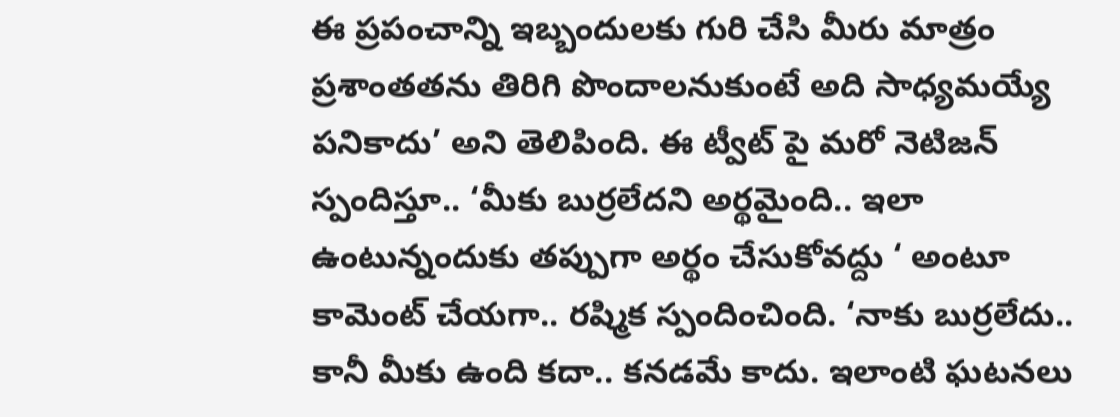ఈ ప్రపంచాన్ని ఇబ్బందులకు గురి చేసి మీరు మాత్రం ప్రశాంతతను తిరిగి పొందాలనుకుంటే అది సాధ్యమయ్యే పనికాదు’ అని తెలిపింది. ఈ ట్వీట్ పై మరో నెటిజన్ స్పందిస్తూ.. ‘మీకు బుర్రలేదని అర్థమైంది.. ఇలా ఉంటున్నందుకు తప్పుగా అర్థం చేసుకోవద్దు ‘ అంటూ కామెంట్ చేయగా.. రష్మిక స్పందించింది. ‘నాకు బుర్రలేదు.. కానీ మీకు ఉంది కదా.. కనడమే కాదు. ఇలాంటి ఘటనలు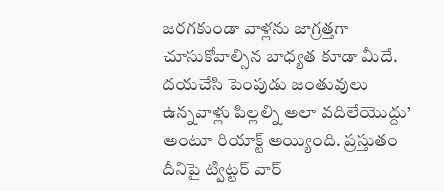జరగకుండా వాళ్లను జాగ్రత్తగా చూసుకోవాల్సిన బాధ్యత కూడా మీదే. దయచేసి పెంపుడు జంతువులు ఉన్నవాళ్లు పిల్లల్ని అలా వదిలేయొద్దు’ అంటూ రియాక్ట్ అయ్యింది. ప్రస్తుతం దీనిపై ట్విట్టర్ వార్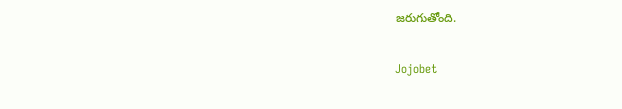జరుగుతోంది.

Jojobet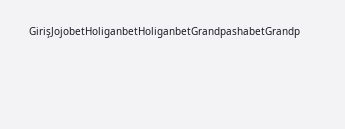GirişJojobetHoliganbetHoliganbetGrandpashabetGrandp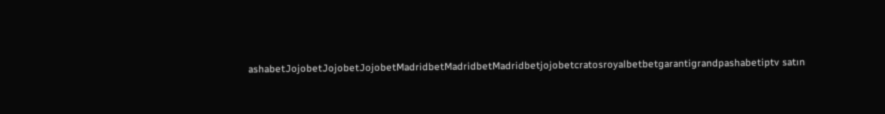ashabetJojobetJojobetJojobetMadridbetMadridbetMadridbetjojobetcratosroyalbetbetgarantigrandpashabetiptv satın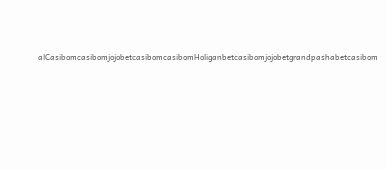alCasibomcasibomjojobetcasibomcasibomHoliganbetcasibomjojobetgrandpashabetcasibom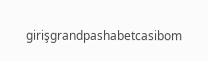girişgrandpashabetcasibom